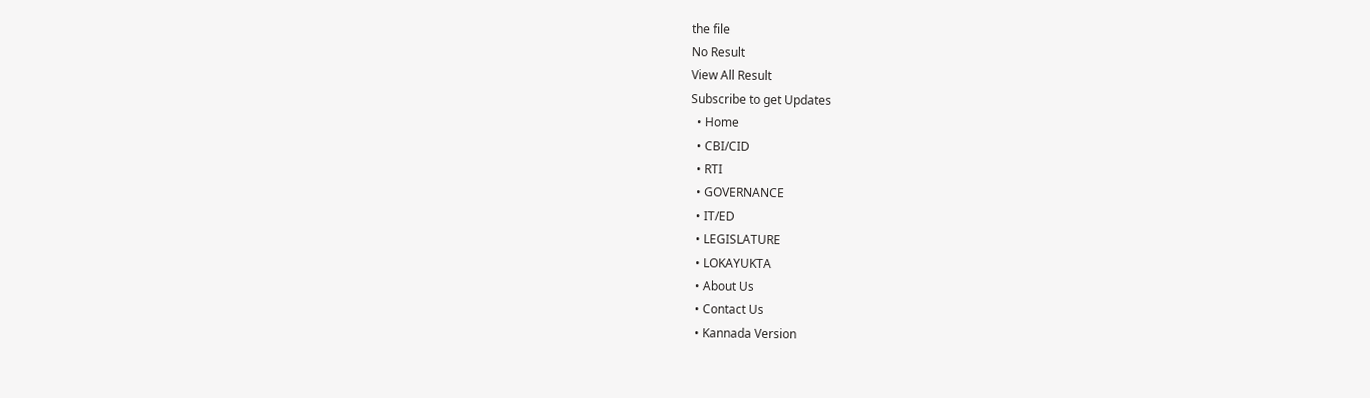the file
No Result
View All Result
Subscribe to get Updates
  • Home
  • CBI/CID
  • RTI
  • GOVERNANCE
  • IT/ED
  • LEGISLATURE
  • LOKAYUKTA
  • About Us
  • Contact Us
  • Kannada Version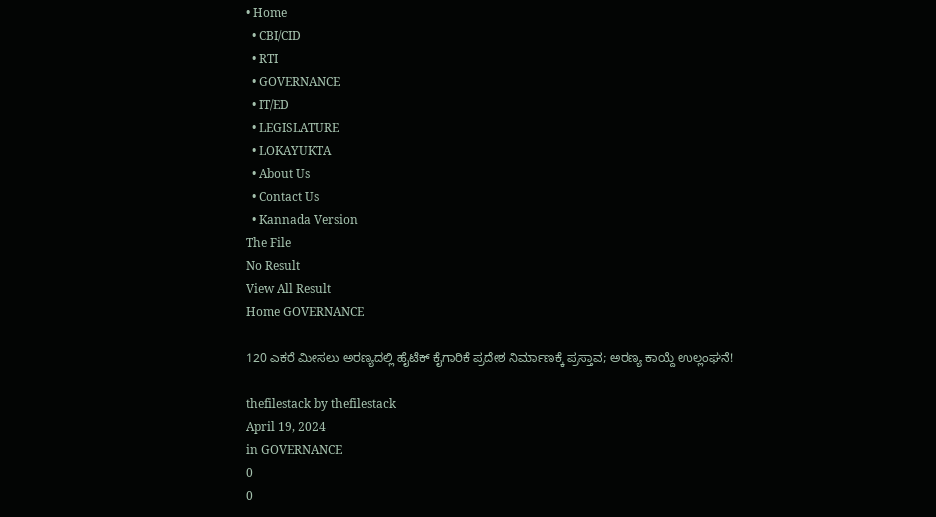• Home
  • CBI/CID
  • RTI
  • GOVERNANCE
  • IT/ED
  • LEGISLATURE
  • LOKAYUKTA
  • About Us
  • Contact Us
  • Kannada Version
The File
No Result
View All Result
Home GOVERNANCE

120 ಎಕರೆ ಮೀಸಲು ಅರಣ್ಯದಲ್ಲಿ ಹೈಟೆಕ್‌ ಕೈಗಾರಿಕೆ ಪ್ರದೇಶ ನಿರ್ಮಾಣಕ್ಕೆ ಪ್ರಸ್ತಾವ; ಅರಣ್ಯ ಕಾಯ್ದೆ ಉಲ್ಲಂಘನೆ!

thefilestack by thefilestack
April 19, 2024
in GOVERNANCE
0
0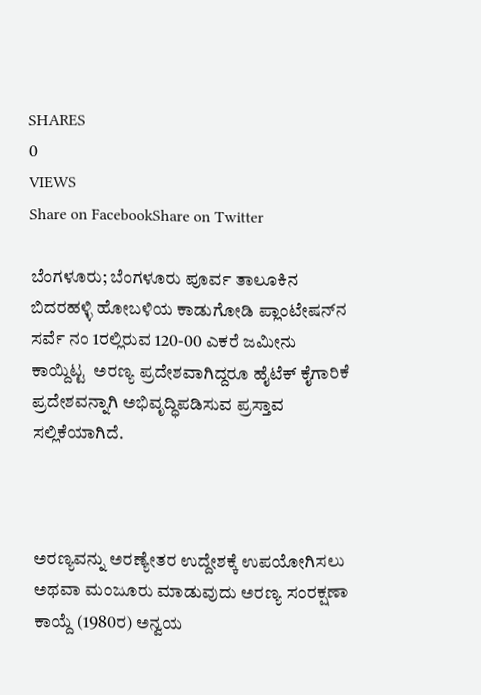SHARES
0
VIEWS
Share on FacebookShare on Twitter

ಬೆಂಗಳೂರು; ಬೆಂಗಳೂರು ಪೂರ್ವ ತಾಲೂಕಿನ ಬಿದರಹಳ್ಳಿ ಹೋಬಳಿಯ ಕಾಡುಗೋಡಿ ಪ್ಲಾಂಟೇಷನ್‌ನ ಸರ್ವೆ ನಂ 1ರಲ್ಲಿರುವ 120-00 ಎಕರೆ ಜಮೀನು ಕಾಯ್ದಿಟ್ಟ  ಅರಣ್ಯ ಪ್ರದೇಶವಾಗಿದ್ದರೂ ಹೈಟೆಕ್‌ ಕೈಗಾರಿಕೆ ಪ್ರದೇಶವನ್ನಾಗಿ ಅಭಿವೃದ್ಧಿಪಡಿಸುವ ಪ್ರಸ್ತಾವ ಸಲ್ಲಿಕೆಯಾಗಿದೆ.



ಅರಣ್ಯವನ್ನು ಅರಣ್ಯೇತರ ಉದ್ದೇಶಕ್ಕೆ ಉಪಯೋಗಿಸಲು ಅಥವಾ ಮಂಜೂರು ಮಾಡುವುದು ಅರಣ್ಯ ಸಂರಕ್ಷಣಾ ಕಾಯ್ದೆ (1980ರ) ಅನ್ವಯ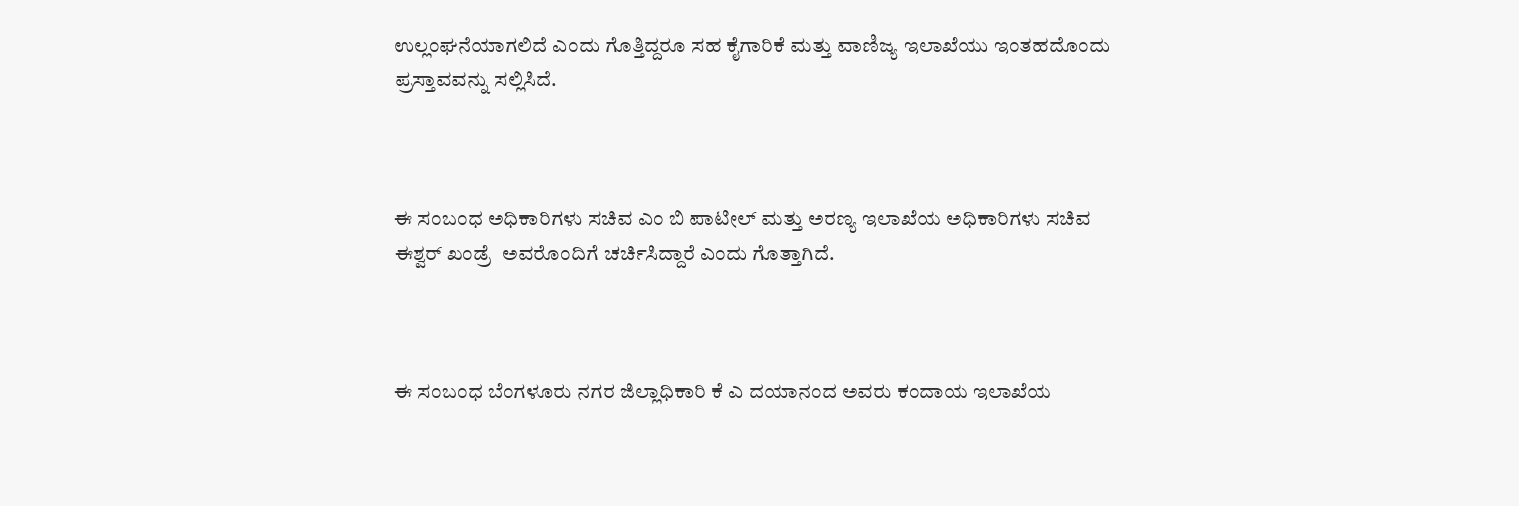ಉಲ್ಲಂಘನೆಯಾಗಲಿದೆ ಎಂದು ಗೊತ್ತಿದ್ದರೂ ಸಹ ಕೈಗಾರಿಕೆ ಮತ್ತು ವಾಣಿಜ್ಯ ಇಲಾಖೆಯು ಇಂತಹದೊಂದು ಪ್ರಸ್ತಾವವನ್ನು ಸಲ್ಲಿಸಿದೆ.



ಈ ಸಂಬಂಧ ಅಧಿಕಾರಿಗಳು ಸಚಿವ ಎಂ ಬಿ ಪಾಟೀಲ್‌ ಮತ್ತು ಅರಣ್ಯ ಇಲಾಖೆಯ ಅಧಿಕಾರಿಗಳು ಸಚಿವ ಈಶ್ವರ್‌ ಖಂಡ್ರೆ  ಅವರೊಂದಿಗೆ ಚರ್ಚಿಸಿದ್ದಾರೆ ಎಂದು ಗೊತ್ತಾಗಿದೆ.



ಈ ಸಂಬಂಧ ಬೆಂಗಳೂರು ನಗರ ಜಿಲ್ಲಾಧಿಕಾರಿ ಕೆ ಎ ದಯಾನಂದ ಅವರು ಕಂದಾಯ ಇಲಾಖೆಯ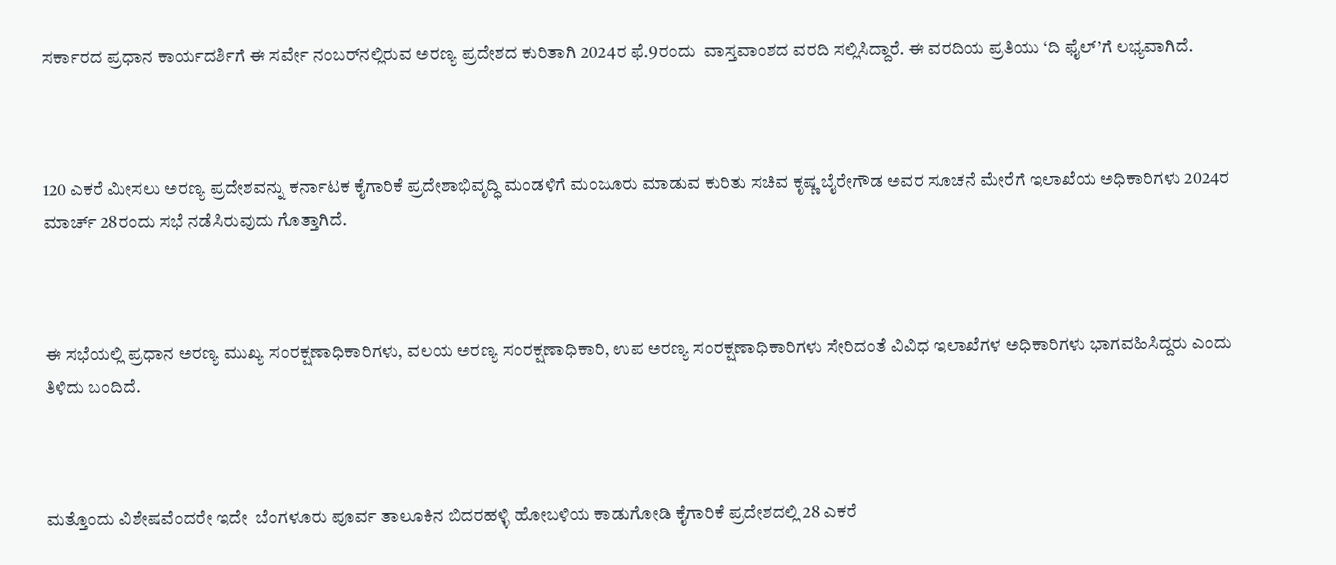ಸರ್ಕಾರದ ಪ್ರಧಾನ ಕಾರ್ಯದರ್ಶಿಗೆ ಈ ಸರ್ವೇ ನಂಬರ್‌ನಲ್ಲಿರುವ ಅರಣ್ಯ ಪ್ರದೇಶದ ಕುರಿತಾಗಿ 2024ರ ಫೆ.9ರಂದು  ವಾಸ್ತವಾಂಶದ ವರದಿ ಸಲ್ಲಿಸಿದ್ದಾರೆ. ಈ ವರದಿಯ ಪ್ರತಿಯು ‘ದಿ ಫೈಲ್‌’ಗೆ ಲಭ್ಯವಾಗಿದೆ.



120 ಎಕರೆ ಮೀಸಲು ಅರಣ್ಯ ಪ್ರದೇಶವನ್ನು ಕರ್ನಾಟಕ ಕೈಗಾರಿಕೆ ಪ್ರದೇಶಾಭಿವೃದ್ಧಿ ಮಂಡಳಿಗೆ ಮಂಜೂರು ಮಾಡುವ ಕುರಿತು ಸಚಿವ ಕೃಷ್ಣ ಬೈರೇಗೌಡ ಅವರ ಸೂಚನೆ ಮೇರೆಗೆ ಇಲಾಖೆಯ ಅಧಿಕಾರಿಗಳು 2024ರ ಮಾರ್ಚ್‌ 28ರಂದು ಸಭೆ ನಡೆಸಿರುವುದು ಗೊತ್ತಾಗಿದೆ.



ಈ ಸಭೆಯಲ್ಲಿ ಪ್ರಧಾನ ಅರಣ್ಯ ಮುಖ್ಯ ಸಂರಕ್ಷಣಾಧಿಕಾರಿಗಳು, ವಲಯ ಅರಣ್ಯ ಸಂರಕ್ಷಣಾಧಿಕಾರಿ, ಉಪ ಅರಣ್ಯ ಸಂರಕ್ಷಣಾಧಿಕಾರಿಗಳು ಸೇರಿದಂತೆ ವಿವಿಧ ಇಲಾಖೆಗಳ ಅಧಿಕಾರಿಗಳು ಭಾಗವಹಿಸಿದ್ದರು ಎಂದು ತಿಳಿದು ಬಂದಿದೆ.



ಮತ್ತೊಂದು ವಿಶೇಷವೆಂದರೇ ಇದೇ  ಬೆಂಗಳೂರು ಪೂರ್ವ ತಾಲೂಕಿನ ಬಿದರಹಳ್ಳಿ ಹೋಬಳಿಯ ಕಾಡುಗೋಡಿ ಕೈಗಾರಿಕೆ ಪ್ರದೇಶದಲ್ಲಿ 28 ಎಕರೆ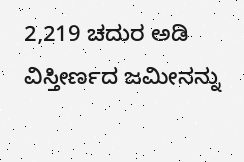2,219 ಚದುರ ಅಡಿ ವಿಸ್ತೀರ್ಣದ ಜಮೀನನ್ನು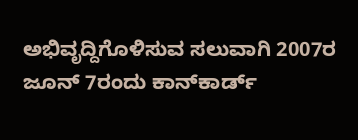ಅಭಿವೃದ್ದಿಗೊಳಿಸುವ ಸಲುವಾಗಿ 2007ರ ಜೂನ್‌ 7ರಂದು ಕಾನ್‌ಕಾರ್ಡ್‌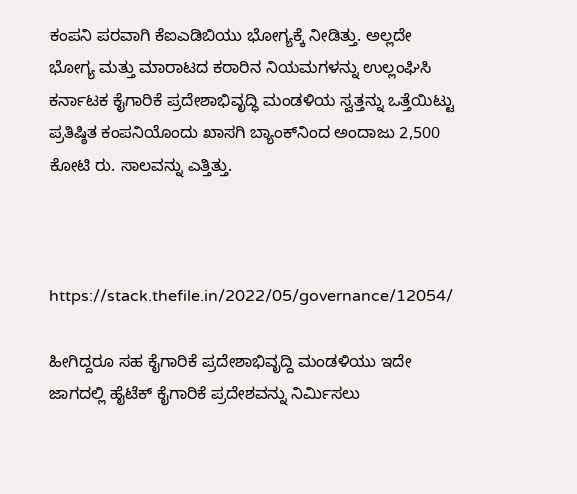ಕಂಪನಿ ಪರವಾಗಿ ಕೆಐಎಡಿಬಿಯು ಭೋಗ್ಯಕ್ಕೆ ನೀಡಿತ್ತು. ಅಲ್ಲದೇ  ಭೋಗ್ಯ ಮತ್ತು ಮಾರಾಟದ ಕರಾರಿನ ನಿಯಮಗಳನ್ನು ಉಲ್ಲಂಘಿಸಿ ಕರ್ನಾಟಕ ಕೈಗಾರಿಕೆ ಪ್ರದೇಶಾಭಿವೃದ್ಧಿ ಮಂಡಳಿಯ ಸ್ವತ್ತನ್ನು ಒತ್ತೆಯಿಟ್ಟು ಪ್ರತಿಷ್ಠಿತ ಕಂಪನಿಯೊಂದು ಖಾಸಗಿ ಬ್ಯಾಂಕ್‌ನಿಂದ ಅಂದಾಜು 2,500 ಕೋಟಿ ರು. ಸಾಲವನ್ನು ಎತ್ತಿತ್ತು.



https://stack.thefile.in/2022/05/governance/12054/

ಹೀಗಿದ್ದರೂ ಸಹ ಕೈಗಾರಿಕೆ ಪ್ರದೇಶಾಭಿವೃದ್ದಿ ಮಂಡಳಿಯು ಇದೇ ಜಾಗದಲ್ಲಿ ಹೈಟೆಕ್‌ ಕೈಗಾರಿಕೆ ಪ್ರದೇಶವನ್ನು ನಿರ್ಮಿಸಲು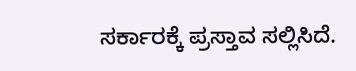ಸರ್ಕಾರಕ್ಕೆ ಪ್ರಸ್ತಾವ ಸಲ್ಲಿಸಿದೆ.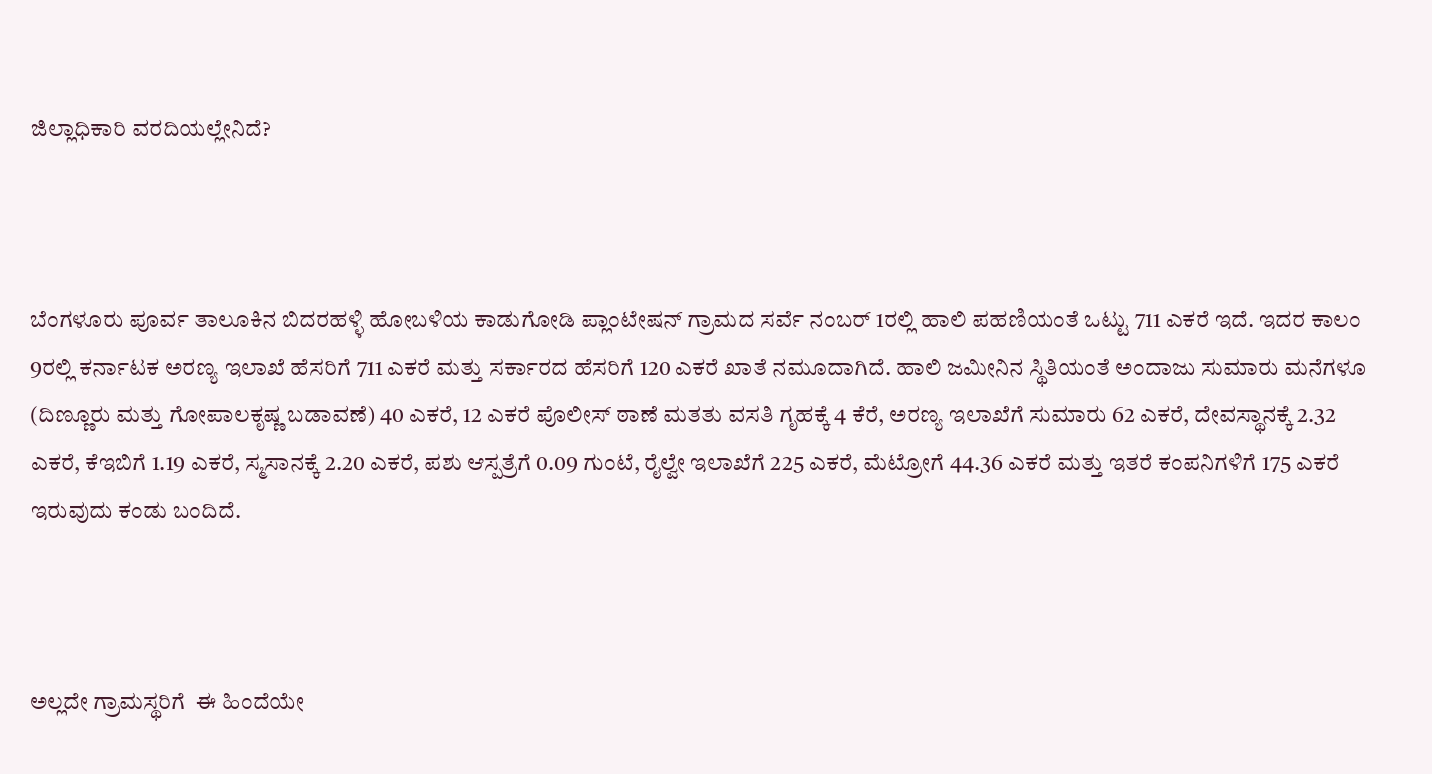ಜಿಲ್ಲಾಧಿಕಾರಿ ವರದಿಯಲ್ಲೇನಿದೆ?



ಬೆಂಗಳೂರು ಪೂರ್ವ ತಾಲೂಕಿನ ಬಿದರಹಳ್ಳಿ ಹೋಬಳಿಯ ಕಾಡುಗೋಡಿ ಪ್ಲಾಂಟೇಷನ್‌ ಗ್ರಾಮದ ಸರ್ವೆ ನಂಬರ್‌ 1ರಲ್ಲಿ ಹಾಲಿ ಪಹಣಿಯಂತೆ ಒಟ್ಟು 711 ಎಕರೆ ಇದೆ. ಇದರ ಕಾಲಂ 9ರಲ್ಲಿ ಕರ್ನಾಟಕ ಅರಣ್ಯ ಇಲಾಖೆ ಹೆಸರಿಗೆ 711 ಎಕರೆ ಮತ್ತು ಸರ್ಕಾರದ ಹೆಸರಿಗೆ 120 ಎಕರೆ ಖಾತೆ ನಮೂದಾಗಿದೆ. ಹಾಲಿ ಜಮೀನಿನ ಸ್ಥಿತಿಯಂತೆ ಅಂದಾಜು ಸುಮಾರು ಮನೆಗಳೂ (ದಿಣ್ಣೂರು ಮತ್ತು ಗೋಪಾಲಕೃಷ್ಣ ಬಡಾವಣೆ) 40 ಎಕರೆ, 12 ಎಕರೆ ಪೊಲೀಸ್‌ ಠಾಣೆ ಮತತು ವಸತಿ ಗೃಹಕ್ಕೆ 4 ಕೆರೆ, ಅರಣ್ಯ ಇಲಾಖೆಗೆ ಸುಮಾರು 62 ಎಕರೆ, ದೇವಸ್ಥಾನಕ್ಕೆ 2.32 ಎಕರೆ, ಕೆಇಬಿಗೆ 1.19 ಎಕರೆ, ಸ್ಮಸಾನಕ್ಕೆ 2.20 ಎಕರೆ, ಪಶು ಆಸ್ಪತ್ರೆಗೆ 0.09 ಗುಂಟೆ, ರೈಲ್ವೇ ಇಲಾಖೆಗೆ 225 ಎಕರೆ, ಮೆಟ್ರೋಗೆ 44.36 ಎಕರೆ ಮತ್ತು ಇತರೆ ಕಂಪನಿಗಳಿಗೆ 175 ಎಕರೆ ಇರುವುದು ಕಂಡು ಬಂದಿದೆ.



ಅಲ್ಲದೇ ಗ್ರಾಮಸ್ಥರಿಗೆ  ಈ ಹಿಂದೆಯೇ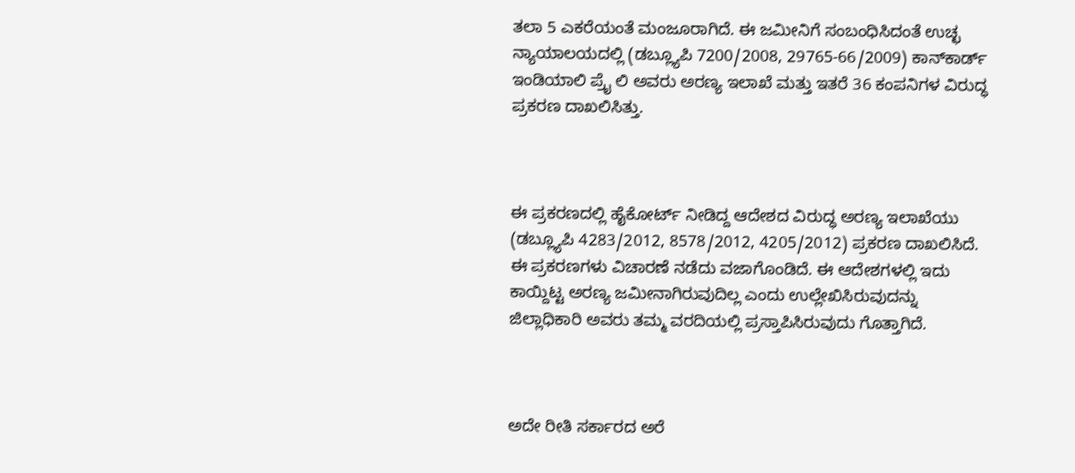ತಲಾ 5 ಎಕರೆಯಂತೆ ಮಂಜೂರಾಗಿದೆ. ಈ ಜಮೀನಿಗೆ ಸಂಬಂಧಿಸಿದಂತೆ ಉಚ್ಛ ನ್ಯಾಯಾಲಯದಲ್ಲಿ (ಡಬ್ಲ್ಯೂಪಿ 7200/2008, 29765-66/2009) ಕಾನ್‌ಕಾರ್ಡ್‌ ಇಂಡಿಯಾಲಿ ಪ್ರೈ ಲಿ ಅವರು ಅರಣ್ಯ ಇಲಾಖೆ ಮತ್ತು ಇತರೆ 36 ಕಂಪನಿಗಳ ವಿರುದ್ಧ ಪ್ರಕರಣ ದಾಖಲಿಸಿತ್ತು.



ಈ ಪ್ರಕರಣದಲ್ಲಿ ಹೈಕೋರ್ಟ್‌ ನೀಡಿದ್ದ ಆದೇಶದ ವಿರುದ್ಧ ಅರಣ್ಯ ಇಲಾಖೆಯು (ಡಬ್ಲ್ಯೂಪಿ 4283/2012, 8578/2012, 4205/2012) ಪ್ರಕರಣ ದಾಖಲಿಸಿದೆ. ಈ ಪ್ರಕರಣಗಳು ವಿಚಾರಣೆ ನಡೆದು ವಜಾಗೊಂಡಿದೆ. ಈ ಆದೇಶಗಳಲ್ಲಿ ಇದು ಕಾಯ್ದಿಟ್ಟ ಅರಣ್ಯ ಜಮೀನಾಗಿರುವುದಿಲ್ಲ ಎಂದು ಉಲ್ಲೇಖಿಸಿರುವುದನ್ನು ಜಿಲ್ಲಾಧಿಕಾರಿ ಅವರು ತಮ್ಮ ವರದಿಯಲ್ಲಿ ಪ್ರಸ್ತಾಪಿಸಿರುವುದು ಗೊತ್ತಾಗಿದೆ.



ಅದೇ ರೀತಿ ಸರ್ಕಾರದ ಅರೆ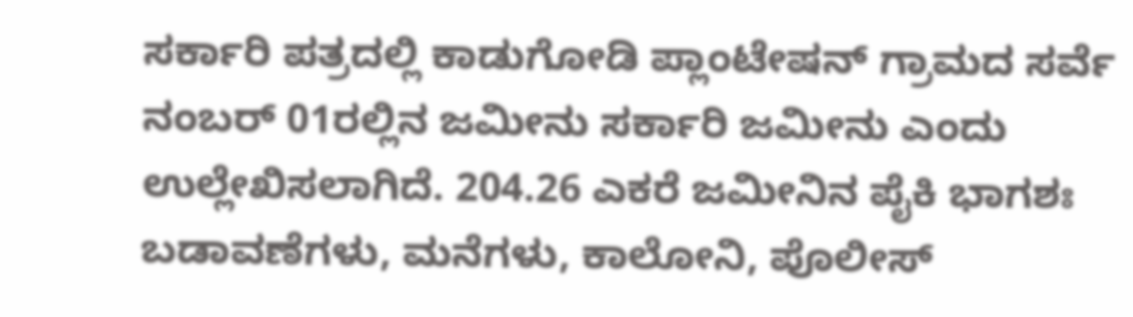ಸರ್ಕಾರಿ ಪತ್ರದಲ್ಲಿ ಕಾಡುಗೋಡಿ ಪ್ಲಾಂಟೇಷನ್‌ ಗ್ರಾಮದ ಸರ್ವೆ ನಂಬರ್‌ 01ರಲ್ಲಿನ ಜಮೀನು ಸರ್ಕಾರಿ ಜಮೀನು ಎಂದು ಉಲ್ಲೇಖಿಸಲಾಗಿದೆ. 204.26 ಎಕರೆ ಜಮೀನಿನ ಪೈಕಿ ಭಾಗಶಃ ಬಡಾವಣೆಗಳು, ಮನೆಗಳು, ಕಾಲೋನಿ, ಪೊಲೀಸ್‌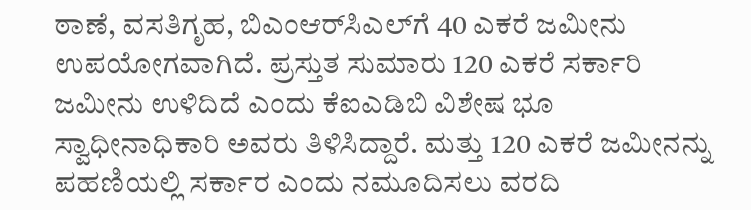ಠಾಣೆ, ವಸತಿಗೃಹ, ಬಿಎಂಆರ್‌ಸಿಎಲ್‌ಗೆ 40 ಎಕರೆ ಜಮೀನು ಉಪಯೋಗವಾಗಿದೆ. ಪ್ರಸ್ತುತ ಸುಮಾರು 120 ಎಕರೆ ಸರ್ಕಾರಿ ಜಮೀನು ಉಳಿದಿದೆ ಎಂದು ಕೆಐಎಡಿಬಿ ವಿಶೇಷ ಭೂ ಸ್ವಾಧೀನಾಧಿಕಾರಿ ಅವರು ತಿಳಿಸಿದ್ದಾರೆ. ಮತ್ತು 120 ಎಕರೆ ಜಮೀನನ್ನು ಪಹಣಿಯಲ್ಲಿ ಸರ್ಕಾರ ಎಂದು ನಮೂದಿಸಲು ವರದಿ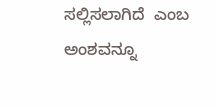ಸಲ್ಲಿಸಲಾಗಿದೆ  ಎಂಬ ಅಂಶವನ್ನೂ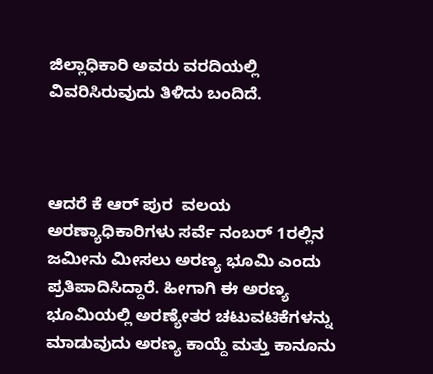ಜಿಲ್ಲಾಧಿಕಾರಿ ಅವರು ವರದಿಯಲ್ಲಿ ವಿವರಿಸಿರುವುದು ತಿಳಿದು ಬಂದಿದೆ.



ಆದರೆ ಕೆ ಆರ್‌ ಪುರ  ವಲಯ ಅರಣ್ಯಾಧಿಕಾರಿಗಳು ಸರ್ವೆ ನಂಬರ್‌ 1ರಲ್ಲಿನ ಜಮೀನು ಮೀಸಲು ಅರಣ್ಯ ಭೂಮಿ ಎಂದು ಪ್ರತಿಪಾದಿಸಿದ್ದಾರೆ. ಹೀಗಾಗಿ ಈ ಅರಣ್ಯ ಭೂಮಿಯಲ್ಲಿ ಅರಣ್ಯೇತರ ಚಟುವಟಿಕೆಗಳನ್ನು ಮಾಡುವುದು ಅರಣ್ಯ ಕಾಯ್ದೆ ಮತ್ತು ಕಾನೂನು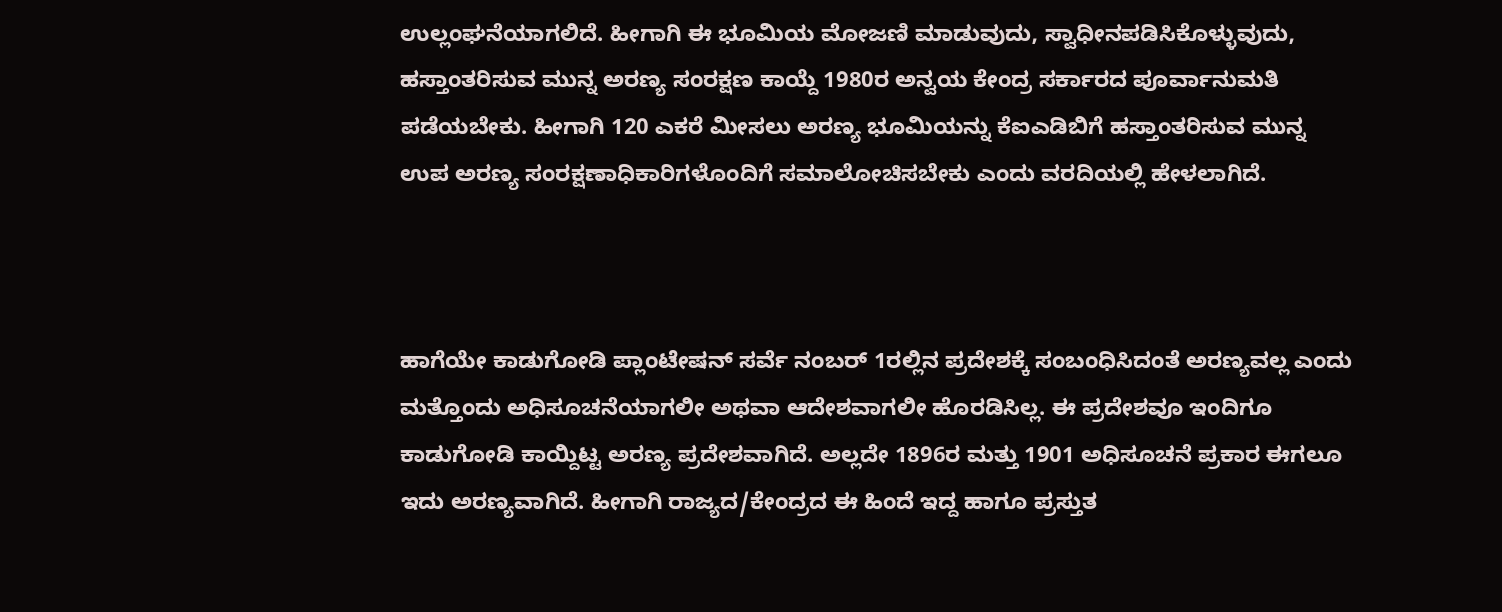ಉಲ್ಲಂಘನೆಯಾಗಲಿದೆ. ಹೀಗಾಗಿ ಈ ಭೂಮಿಯ ಮೋಜಣಿ ಮಾಡುವುದು, ಸ್ವಾಧೀನಪಡಿಸಿಕೊಳ್ಳುವುದು, ಹಸ್ತಾಂತರಿಸುವ ಮುನ್ನ ಅರಣ್ಯ ಸಂರಕ್ಷಣ ಕಾಯ್ದೆ 1980ರ ಅನ್ವಯ ಕೇಂದ್ರ ಸರ್ಕಾರದ ಪೂರ್ವಾನುಮತಿ ಪಡೆಯಬೇಕು. ಹೀಗಾಗಿ 120 ಎಕರೆ ಮೀಸಲು ಅರಣ್ಯ ಭೂಮಿಯನ್ನು ಕೆಐಎಡಿಬಿಗೆ ಹಸ್ತಾಂತರಿಸುವ ಮುನ್ನ ಉಪ ಅರಣ್ಯ ಸಂರಕ್ಷಣಾಧಿಕಾರಿಗಳೊಂದಿಗೆ ಸಮಾಲೋಚಿಸಬೇಕು ಎಂದು ವರದಿಯಲ್ಲಿ ಹೇಳಲಾಗಿದೆ.



ಹಾಗೆಯೇ ಕಾಡುಗೋಡಿ ಪ್ಲಾಂಟೇಷನ್‌ ಸರ್ವೆ ನಂಬರ್‌ 1ರಲ್ಲಿನ ಪ್ರದೇಶಕ್ಕೆ ಸಂಬಂಧಿಸಿದಂತೆ ಅರಣ್ಯವಲ್ಲ ಎಂದು ಮತ್ತೊಂದು ಅಧಿಸೂಚನೆಯಾಗಲೀ ಅಥವಾ ಆದೇಶವಾಗಲೀ ಹೊರಡಿಸಿಲ್ಲ. ಈ ಪ್ರದೇಶವೂ ಇಂದಿಗೂ ಕಾಡುಗೋಡಿ ಕಾಯ್ದಿಟ್ಟ ಅರಣ್ಯ ಪ್ರದೇಶವಾಗಿದೆ. ಅಲ್ಲದೇ 1896ರ ಮತ್ತು 1901 ಅಧಿಸೂಚನೆ ಪ್ರಕಾರ ಈಗಲೂ ಇದು ಅರಣ್ಯವಾಗಿದೆ. ಹೀಗಾಗಿ ರಾಜ್ಯದ/ಕೇಂದ್ರದ ಈ ಹಿಂದೆ ಇದ್ದ ಹಾಗೂ ಪ್ರಸ್ತುತ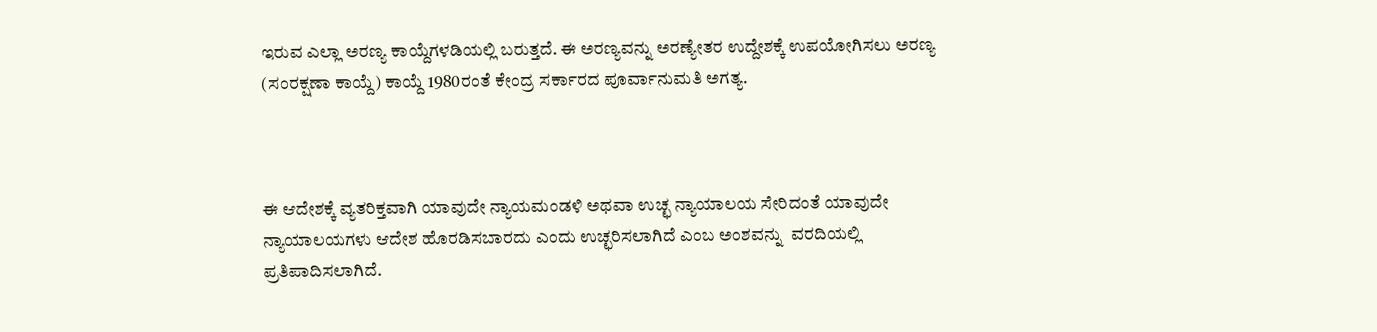ಇರುವ ಎಲ್ಲಾ ಅರಣ್ಯ ಕಾಯ್ದೆಗಳಡಿಯಲ್ಲಿ ಬರುತ್ತದೆ. ಈ ಅರಣ್ಯವನ್ನು ಅರಣ್ಯೇತರ ಉದ್ದೇಶಕ್ಕೆ ಉಪಯೋಗಿಸಲು ಅರಣ್ಯ (ಸಂರಕ್ಷಣಾ ಕಾಯ್ದೆ) ಕಾಯ್ದೆ 1980ರಂತೆ ಕೇಂದ್ರ ಸರ್ಕಾರದ ಪೂರ್ವಾನುಮತಿ ಅಗತ್ಯ.



ಈ ಆದೇಶಕ್ಕೆ ವ್ಯತರಿಕ್ತವಾಗಿ ಯಾವುದೇ ನ್ಯಾಯಮಂಡಳಿ ಅಥವಾ ಉಚ್ಛ ನ್ಯಾಯಾಲಯ ಸೇರಿದಂತೆ ಯಾವುದೇ ನ್ಯಾಯಾಲಯಗಳು ಆದೇಶ ಹೊರಡಿಸಬಾರದು ಎಂದು ಉಚ್ಛರಿಸಲಾಗಿದೆ ಎಂಬ ಅಂಶವನ್ನು  ವರದಿಯಲ್ಲಿ ಪ್ರತಿಪಾದಿಸಲಾಗಿದೆ.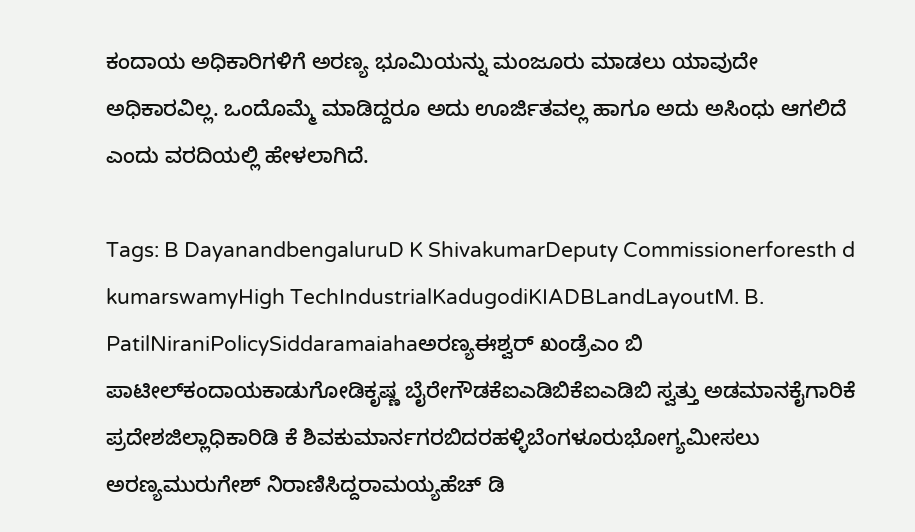ಕಂದಾಯ ಅಧಿಕಾರಿಗಳಿಗೆ ಅರಣ್ಯ ಭೂಮಿಯನ್ನು ಮಂಜೂರು ಮಾಡಲು ಯಾವುದೇ ಅಧಿಕಾರವಿಲ್ಲ. ಒಂದೊಮ್ಮೆ ಮಾಡಿದ್ದರೂ ಅದು ಊರ್ಜಿತವಲ್ಲ ಹಾಗೂ ಅದು ಅಸಿಂಧು ಆಗಲಿದೆ ಎಂದು ವರದಿಯಲ್ಲಿ ಹೇಳಲಾಗಿದೆ.

Tags: B DayanandbengaluruD K ShivakumarDeputy Commissionerforesth d kumarswamyHigh TechIndustrialKadugodiKIADBLandLayoutM. B. PatilNiraniPolicySiddaramaiahaಅರಣ್ಯಈಶ್ವರ್‌ ಖಂಡ್ರೆಎಂ ಬಿ ಪಾಟೀಲ್‌ಕಂದಾಯಕಾಡುಗೋಡಿಕೃಷ್ಣ ಬೈರೇಗೌಡಕೆಐಎಡಿಬಿಕೆಐಎಡಿಬಿ ಸ್ವತ್ತು ಅಡಮಾನಕೈಗಾರಿಕೆ ಪ್ರದೇಶಜಿಲ್ಲಾಧಿಕಾರಿಡಿ ಕೆ ಶಿವಕುಮಾರ್ನಗರಬಿದರಹಳ್ಳಿಬೆಂಗಳೂರುಭೋಗ್ಯಮೀಸಲು ಅರಣ್ಯಮುರುಗೇಶ್‌ ನಿರಾಣಿಸಿದ್ದರಾಮಯ್ಯಹೆಚ್‌ ಡಿ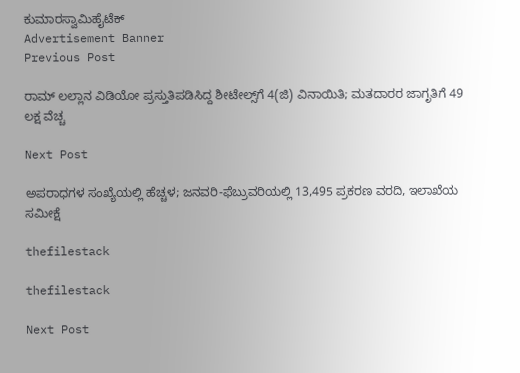ಕುಮಾರಸ್ವಾಮಿಹೈಟೆಕ್‌
Advertisement Banner
Previous Post

ರಾಮ್ ಲಲ್ಲಾನ ವಿಡಿಯೋ ಪ್ರಸ್ತುತಿಪಡಿಸಿದ್ದ ಶೀಟೇಲ್ಸ್‌ಗೆ 4(ಜಿ) ವಿನಾಯಿತಿ; ಮತದಾರರ ಜಾಗೃತಿಗೆ 49 ಲಕ್ಷ ವೆಚ್ಚ

Next Post

ಅಪರಾಧಗಳ ಸಂಖ್ಯೆಯಲ್ಲಿ ಹೆಚ್ಚಳ; ಜನವರಿ-ಫೆಬ್ರುವರಿಯಲ್ಲಿ 13,495 ಪ್ರಕರಣ ವರದಿ, ಇಲಾಖೆಯ ಸಮೀಕ್ಷೆ

thefilestack

thefilestack

Next Post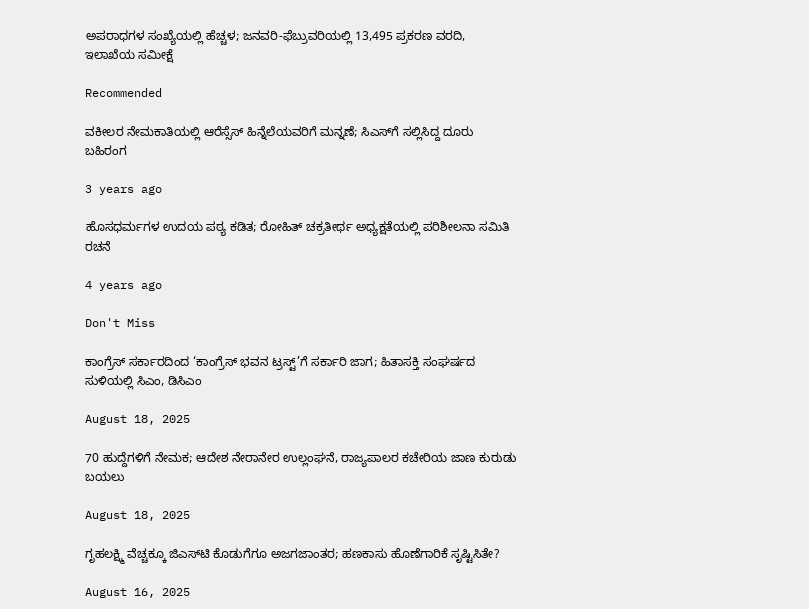ಅಪರಾಧಗಳ ಸಂಖ್ಯೆಯಲ್ಲಿ ಹೆಚ್ಚಳ; ಜನವರಿ-ಫೆಬ್ರುವರಿಯಲ್ಲಿ 13,495 ಪ್ರಕರಣ ವರದಿ, ಇಲಾಖೆಯ ಸಮೀಕ್ಷೆ

Recommended

ವಕೀಲರ ನೇಮಕಾತಿಯಲ್ಲಿ ಆರೆಸ್ಸೆಸ್‌ ಹಿನ್ನೆಲೆಯವರಿಗೆ ಮನ್ನಣೆ; ಸಿಎಸ್‌ಗೆ ಸಲ್ಲಿಸಿದ್ದ ದೂರು ಬಹಿರಂಗ

3 years ago

ಹೊಸಧರ್ಮಗಳ ಉದಯ ಪಠ್ಯ ಕಡಿತ; ರೋಹಿತ್‌ ಚಕ್ರತೀರ್ಥ ಅಧ್ಯಕ್ಷತೆಯಲ್ಲಿ ಪರಿಶೀಲನಾ ಸಮಿತಿ ರಚನೆ

4 years ago

Don't Miss

ಕಾಂಗ್ರೆಸ್‌ ಸರ್ಕಾರದಿಂದ ‘ಕಾಂಗ್ರೆಸ್‌ ಭವನ ಟ್ರಸ್ಟ್‌’ಗೆ ಸರ್ಕಾರಿ ಜಾಗ; ಹಿತಾಸಕ್ತಿ ಸಂಘ‍ರ್ಷದ ಸುಳಿಯಲ್ಲಿ ಸಿಎಂ, ಡಿಸಿಎಂ

August 18, 2025

70 ಹುದ್ದೆಗಳಿಗೆ ನೇಮಕ; ಆದೇಶ ನೇರಾನೇರ ಉಲ್ಲಂಘನೆ, ರಾಜ್ಯಪಾಲರ ಕಚೇರಿಯ ಜಾಣ ಕುರುಡು ಬಯಲು

August 18, 2025

ಗೃಹಲಕ್ಷ್ಮಿ ವೆಚ್ಚಕ್ಕೂ ಜಿಎಸ್‌ಟಿ ಕೊಡುಗೆಗೂ ಅಜಗಜಾಂತರ; ಹಣಕಾಸು ಹೊಣೆಗಾರಿಕೆ ಸೃಷ್ಟಿಸಿತೇ?

August 16, 2025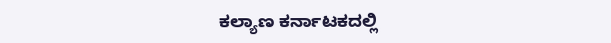ಕಲ್ಯಾಣ ಕರ್ನಾಟಕದಲ್ಲಿ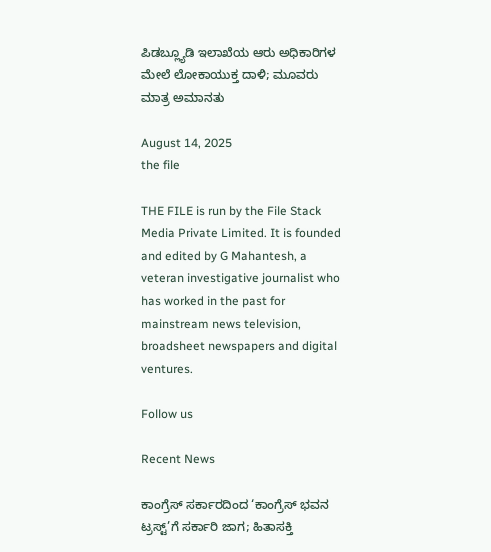ಪಿಡಬ್ಲ್ಯೂಡಿ ಇಲಾಖೆಯ ಆರು ಅಧಿಕಾರಿಗಳ ಮೇಲೆ ಲೋಕಾಯುಕ್ತ ದಾಳಿ; ಮೂವರು ಮಾತ್ರ ಅಮಾನತು

August 14, 2025
the file

THE FILE is run by the File Stack Media Private Limited. It is founded and edited by G Mahantesh, a veteran investigative journalist who has worked in the past for mainstream news television, broadsheet newspapers and digital ventures.

Follow us

Recent News

ಕಾಂಗ್ರೆಸ್‌ ಸರ್ಕಾರದಿಂದ ‘ಕಾಂಗ್ರೆಸ್‌ ಭವನ ಟ್ರಸ್ಟ್‌’ಗೆ ಸರ್ಕಾರಿ ಜಾಗ; ಹಿತಾಸಕ್ತಿ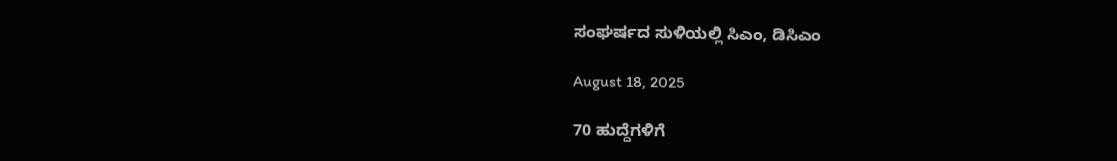ಸಂಘ‍ರ್ಷದ ಸುಳಿಯಲ್ಲಿ ಸಿಎಂ, ಡಿಸಿಎಂ

August 18, 2025

70 ಹುದ್ದೆಗಳಿಗೆ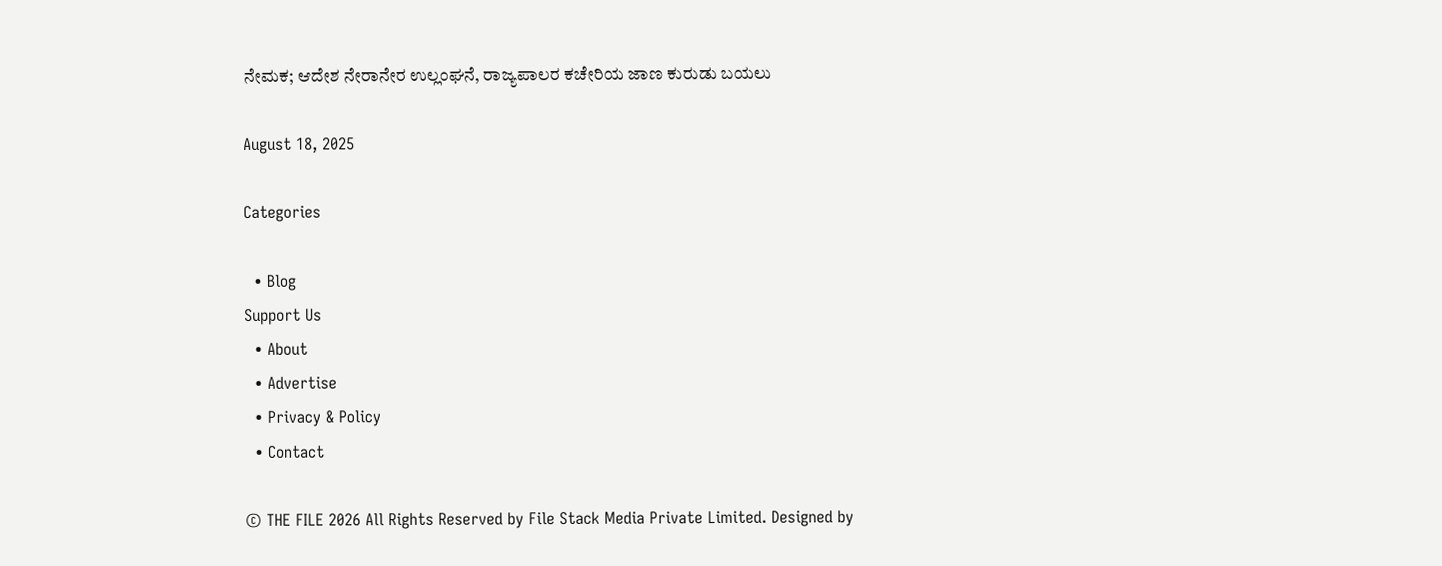ನೇಮಕ; ಆದೇಶ ನೇರಾನೇರ ಉಲ್ಲಂಘನೆ, ರಾಜ್ಯಪಾಲರ ಕಚೇರಿಯ ಜಾಣ ಕುರುಡು ಬಯಲು

August 18, 2025

Categories

  • Blog
Support Us
  • About
  • Advertise
  • Privacy & Policy
  • Contact

© THE FILE 2026 All Rights Reserved by File Stack Media Private Limited. Designed by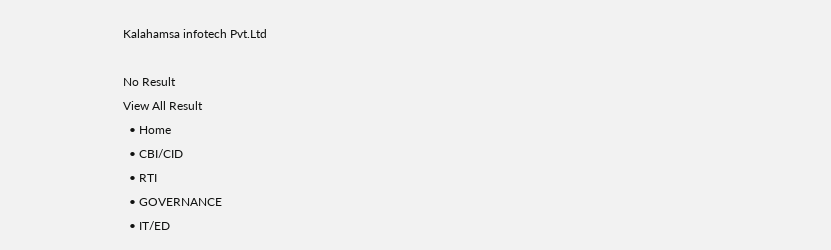Kalahamsa infotech Pvt.Ltd

No Result
View All Result
  • Home
  • CBI/CID
  • RTI
  • GOVERNANCE
  • IT/ED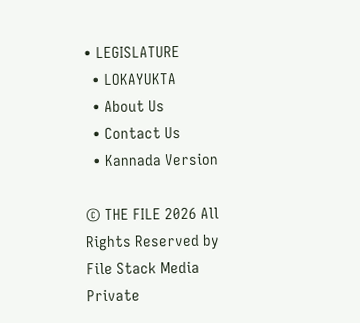• LEGISLATURE
  • LOKAYUKTA
  • About Us
  • Contact Us
  • Kannada Version

© THE FILE 2026 All Rights Reserved by File Stack Media Private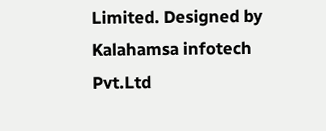Limited. Designed by Kalahamsa infotech Pvt.Ltd